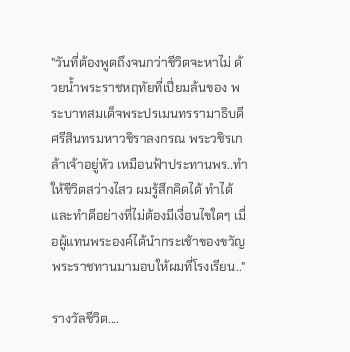"วันที่ต้องพูดถึงจนกว่าชีวิตจะหาไม่ ด้วยน้ำพระราชหฤทัยที่เปี่ยมล้นของ พระบาทสมเด็จพระปรเมนทรรามาธิบดีศรีสินทรมหาวชิราลงกรณ พระวชิรเกล้าเจ้าอยู่หัว เหมือนฟ้าประทานพร..ทำให้ชีวิตสว่างไสว ผมรู้สึกคิดได้ ทำได้ และทำดีอย่างที่ไม่ต้องมีเงื่อนไขใดๆ เมื่อผู้แทนพระองค์ได้นำกระเช้าของขวัญพระราชทานมามอบให้ผมที่โรงเรียน.."

รางวัลชีวิต....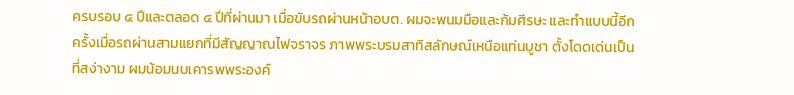ครบรอบ ๔ ปีและตลอด ๔ ปีที่ผ่านมา เมื่อขับรถผ่านหน้าอบต. ผมจะพนมมือและก้มศีรษะ และทำแบบนี้อีกครั้งเมื่อรถผ่านสามแยกที่มีสัญญาณไฟจราจร ภาพพระบรมสาทิสลักษณ์เหนือแท่นบูชา ตั้งโดดเด่นเป็นที่สง่างาม ผมน้อมนบเคารพพระองค์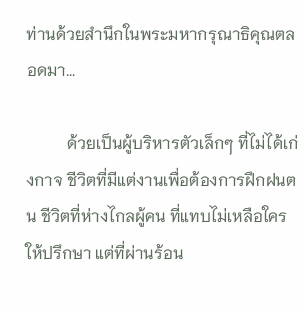ท่านด้วยสำนึกในพระมหากรุณาธิคุณตลอดมา...

          ด้วยเป็นผู้บริหารตัวเล็กๆ ที่ไม่ได้เก่งกาจ ชีวิตที่มีแต่งานเพื่อต้องการฝึกฝนตน ชีวิตที่ห่างไกลผู้คน ที่แทบไม่เหลือใครให้ปรึกษา แต่ที่ผ่านร้อน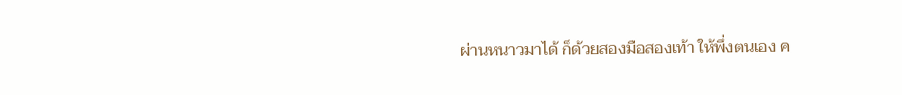ผ่านหนาวมาได้ ก็ด้วยสองมือสองเท้า ให้พึ่งตนเอง ค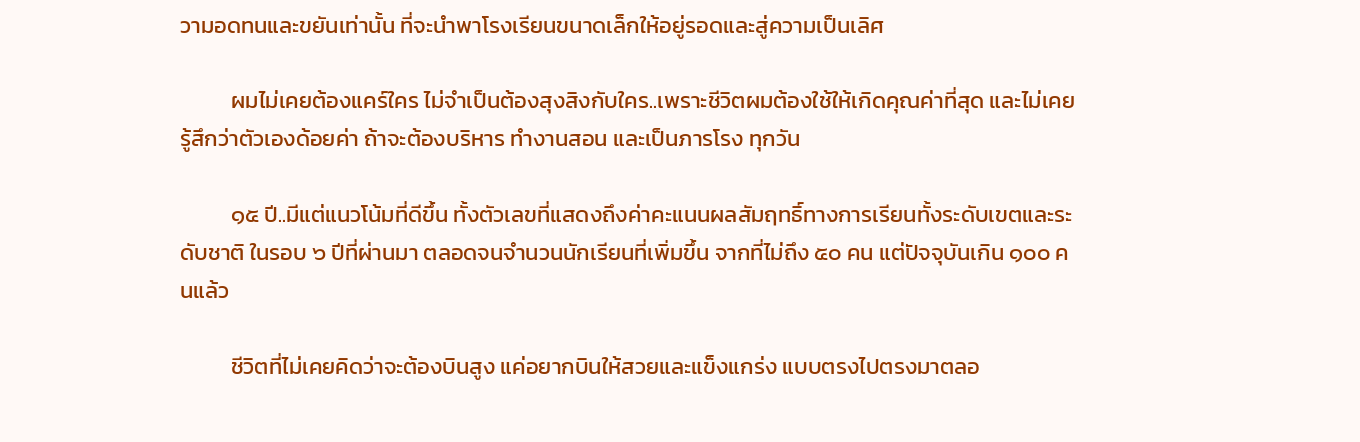วามอดทนและขยันเท่านั้น ที่จะนำพาโรงเรียนขนาดเล็กให้อยู่รอดและสู่ความเป็นเลิศ

          ผมไม่เคยต้องแคร์ใคร ไม่จำเป็นต้องสุงสิงกับใคร..เพราะชีวิตผมต้องใช้ให้เกิดคุณค่าที่สุด และไม่เคยรู้สึกว่าตัวเองด้อยค่า ถ้าจะต้องบริหาร ทำงานสอน และเป็นภารโรง ทุกวัน

          ๑๕ ปี..มีแต่แนวโน้มที่ดีขึ้น ทั้งตัวเลขที่แสดงถึงค่าคะแนนผลสัมฤทธิ์ทางการเรียนทั้งระดับเขตและระดับชาติ ในรอบ ๖ ปีที่ผ่านมา ตลอดจนจำนวนนักเรียนที่เพิ่มขึ้น จากที่ไม่ถึง ๕๐ คน แต่ปัจจุบันเกิน ๑๐๐ คนแล้ว

          ชีวิตที่ไม่เคยคิดว่าจะต้องบินสูง แค่อยากบินให้สวยและแข็งแกร่ง แบบตรงไปตรงมาตลอ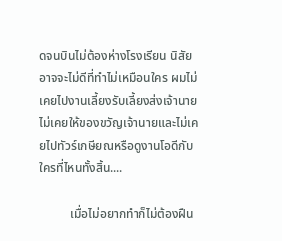ดจนบินไม่ต้องห่างโรงเรียน นิสัยอาจจะไม่ดีที่ทำไม่เหมือนใคร ผมไม่เคยไปงานเลี้ยงรับเลี้ยงส่งเจ้านาย ไม่เคยให้ของขวัญเจ้านายและไม่เคยไปทัวร์เกษียณหรือดูงานโอดีกับใครที่ไหนทั้งสิ้น....

          เมื่อไม่อยากทำก็ไม่ต้องฝืน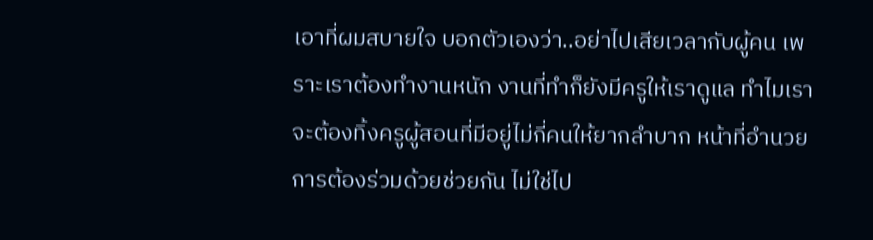เอาที่ผมสบายใจ บอกตัวเองว่า..อย่าไปเสียเวลากับผู้คน เพราะเราต้องทำงานหนัก งานที่ทำก็ยังมีครูให้เราดูแล ทำไมเราจะต้องทิ้งครูผู้สอนที่มีอยู่ไม่กี่คนให้ยากลำบาก หน้าที่อำนวยการต้องร่วมด้วยช่วยกัน ไม่ใช่ไป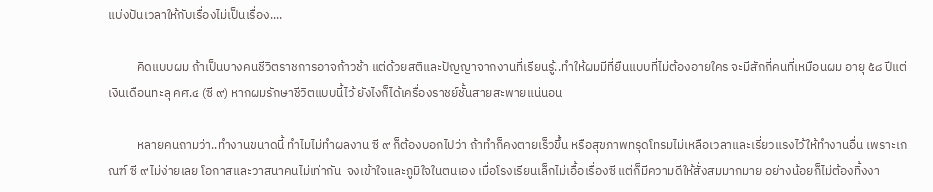แบ่งปันเวลาให้กับเรื่องไม่เป็นเรื่อง....

          คิดแบบผม ถ้าเป็นบางคนชีวิตราชการอาจก้าวช้า แต่ด้วยสติและปัญญาจากงานที่เรียนรู้..ทำให้ผมมีที่ยืนแบบที่ไม่ต้องอายใคร จะมีสักกี่คนที่เหมือนผม อายุ ๕๘ ปีแต่เงินเดือนทะลุ คศ.๔ (ซี ๙) หากผมรักษาชีวิตแบบนี้ไว้ ยังไงก็ได้เครื่องราชย์ชั้นสายสะพายแน่นอน

          หลายคนถามว่า..ทำงานขนาดนี้ ทำไมไม่ทำผลงาน ซี ๙ ก็ต้องบอกไปว่า ถ้าทำก็คงตายเร็วขึ้น หรือสุขภาพทรุดโทรมไม่เหลือเวลาและเรี่ยวแรงไว้ให้ทำงานอื่น เพราะเกณฑ์ ซี ๙ ไม่ง่ายเลย โอกาสและวาสนาคนไม่เท่ากัน  จงเข้าใจและภูมิใจในตนเอง เมื่อโรงเรียนเล็กไม่เอื้อเรื่องซี แต่ก็มีความดีให้สั่งสมมากมาย อย่างน้อยก็ไม่ต้องทิ้งงา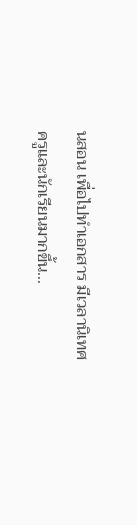นสอน เพื่อไปทำเอกสาร มีเวลานิเทศครูและนักเรียนมากขึ้น...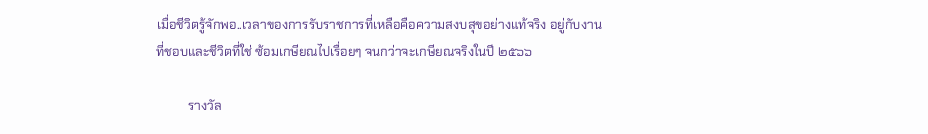เมื่อชีวิตรู้จักพอ..เวลาของการรับราชการที่เหลือคือความสงบสุขอย่างแท้จริง อยู่กับงานที่ชอบและชีวิตที่ใช่ ซ้อมเกษียณไปเรื่อยๆ จนกว่าจะเกษียณจริงในปี ๒๕๖๖

          รางวัล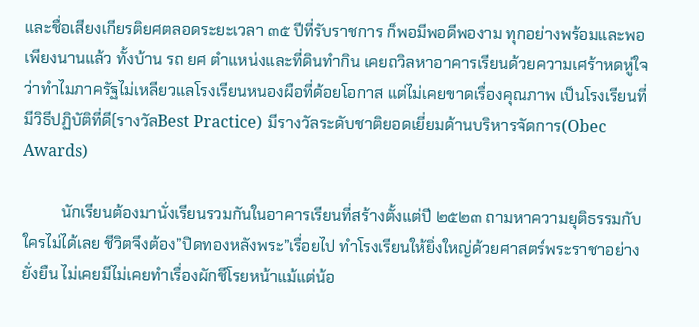และชื่อเสียงเกียรติยศตลอดระยะเวลา ๓๕ ปีที่รับราชการ ก็พอมีพอดีพองาม ทุกอย่างพร้อมและพอเพียงนานแล้ว ทั้งบ้าน รถ ยศ ตำแหน่งและที่ดินทำกิน เคยถวิลหาอาคารเรียนด้วยความเศร้าหดหู่ใจว่าทำไมภาครัฐไม่เหลียวแลโรงเรียนหนองผือที่ด้อยโอกาส แต่ไม่เคยขาดเรื่องคุณภาพ เป็นโรงเรียนที่มีวิธีปฏิบัติที่ดี(รางวัลBest Practice) มีรางวัลระดับชาติยอดเยี่ยมด้านบริหารจัดการ(Obec Awards)

          นักเรียนต้องมานั่งเรียนรวมกันในอาคารเรียนที่สร้างตั้งแต่ปี ๒๕๒๓ ถามหาความยุติธรรมกับใครไม่ได้เลย ชีวิตจึงต้อง”ปิดทองหลังพระ”เรื่อยไป ทำโรงเรียนให้ยิ่งใหญ่ด้วยศาสตร์พระราชาอย่างยั่งยืน ไม่เคยมีไม่เคยทำเรื่องผักชีโรยหน้าแม้แต่น้อ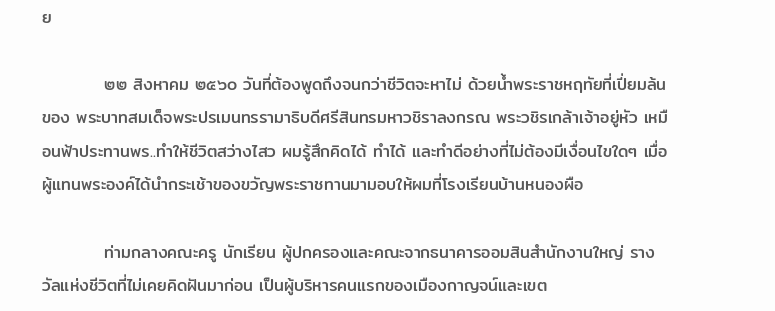ย

          ๒๒ สิงหาคม ๒๕๖๐ วันที่ต้องพูดถึงจนกว่าชีวิตจะหาไม่ ด้วยน้ำพระราชหฤทัยที่เปี่ยมล้นของ พระบาทสมเด็จพระปรเมนทรรามาธิบดีศรีสินทรมหาวชิราลงกรณ พระวชิรเกล้าเจ้าอยู่หัว เหมือนฟ้าประทานพร..ทำให้ชีวิตสว่างไสว ผมรู้สึกคิดได้ ทำได้ และทำดีอย่างที่ไม่ต้องมีเงื่อนไขใดๆ เมื่อผู้แทนพระองค์ได้นำกระเช้าของขวัญพระราชทานมามอบให้ผมที่โรงเรียนบ้านหนองผือ

          ท่ามกลางคณะครู นักเรียน ผู้ปกครองและคณะจากธนาคารออมสินสำนักงานใหญ่ รางวัลแห่งชีวิตที่ไม่เคยคิดฝันมาก่อน เป็นผู้บริหารคนแรกของเมืองกาญจน์และเขต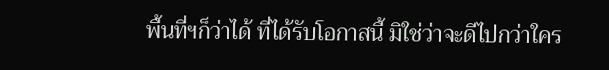พื้นที่ฯก็ว่าได้ ที่ได้รับโอกาสนี้ มิใช่ว่าจะดีไปกว่าใคร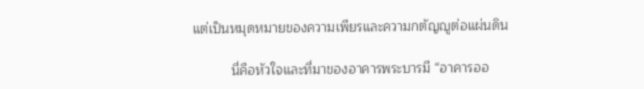แต่เป็นหมุดหมายของความเพียรและความกตัญญูต่อแผ่นดิน

          นี่คือหัวใจและที่มาของอาคารพระบารมี “อาคารออ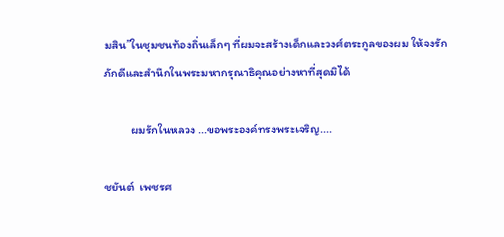มสิน”ในชุมชนท้องถิ่นเล็กๆ ที่ผมจะสร้างเด็กและวงศ์ตระกูลของผม ให้จงรักภักดีและสำนึกในพระมหากรุณาธิคุณอย่างหาที่สุดมิได้

          ผมรักในหลวง ...ขอพระองค์ทรงพระเจริญ....

ชยันต์  เพชรศ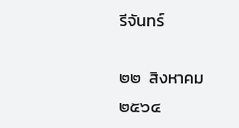รีจันทร์

๒๒  สิงหาคม  ๒๕๖๔